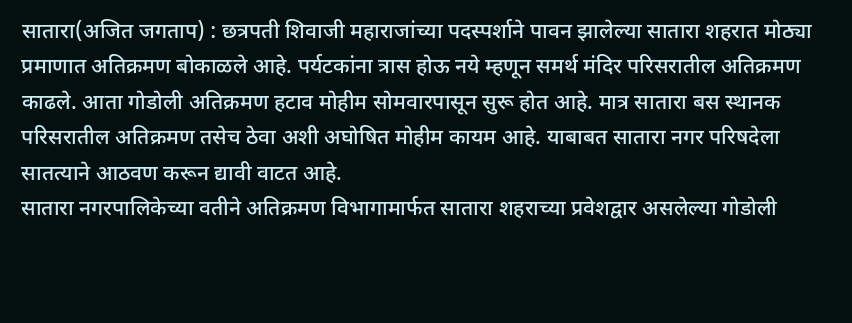सातारा(अजित जगताप) : छत्रपती शिवाजी महाराजांच्या पदस्पर्शाने पावन झालेल्या सातारा शहरात मोठ्या प्रमाणात अतिक्रमण बोकाळले आहे. पर्यटकांना त्रास होऊ नये म्हणून समर्थ मंदिर परिसरातील अतिक्रमण काढले. आता गोडोली अतिक्रमण हटाव मोहीम सोमवारपासून सुरू होत आहे. मात्र सातारा बस स्थानक परिसरातील अतिक्रमण तसेच ठेवा अशी अघोषित मोहीम कायम आहे. याबाबत सातारा नगर परिषदेला सातत्याने आठवण करून द्यावी वाटत आहे.
सातारा नगरपालिकेच्या वतीने अतिक्रमण विभागामार्फत सातारा शहराच्या प्रवेशद्वार असलेल्या गोडोली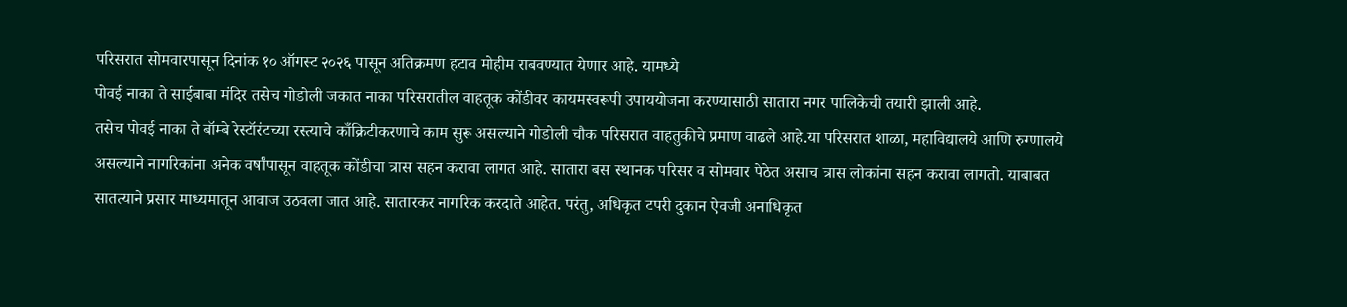परिसरात सोमवारपासून दिनांक १० ऑगस्ट २०२६ पासून अतिक्रमण हटाव मोहीम राबवण्यात येणार आहे. यामध्ये
पोवई नाका ते साईबाबा मंदिर तसेच गोडोली जकात नाका परिसरातील वाहतूक कोंडीवर कायमस्वरूपी उपाययोजना करण्यासाठी सातारा नगर पालिकेची तयारी झाली आहे.
तसेच पोवई नाका ते बॉम्बे रेस्टॉरंटच्या रस्त्याचे काँक्रिटीकरणाचे काम सुरू असल्याने गोडोली चौक परिसरात वाहतुकीचे प्रमाण वाढले आहे.या परिसरात शाळा, महाविद्यालये आणि रुग्णालये असल्याने नागरिकांना अनेक वर्षांपासून वाहतूक कोंडीचा त्रास सहन करावा लागत आहे. सातारा बस स्थानक परिसर व सोमवार पेठेत असाच त्रास लोकांना सहन करावा लागतो. याबाबत सातत्याने प्रसार माध्यमातून आवाज उठवला जात आहे. सातारकर नागरिक करदाते आहेत. परंतु, अधिकृत टपरी दुकान ऐवजी अनाधिकृत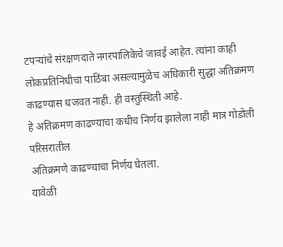टपऱ्यांचे संरक्षणदाते नगरपालिकेचे जावई आहेत. त्यांना काही लोकप्रतिनिधीचा पाठिंबा असल्यामुळेच अधिकारी सुद्धा अतिक्रमण काढण्यास धजवत नाही. ही वस्तुस्थिती आहे.
हे अतिक्रमण काढण्याचा कधीच निर्णय झालेला नाही मात्र गोडोली परिसरातील
अतिक्रमणे काढण्याचा निर्णय घेतला.
यावेळी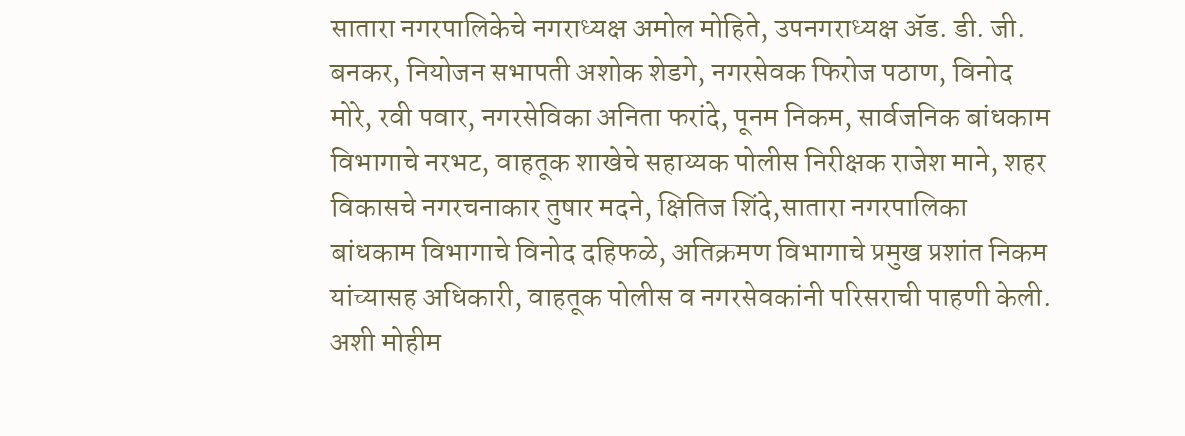सातारा नगरपालिकेचे नगराध्यक्ष अमोल मोहिते, उपनगराध्यक्ष ॲड. डी. जी. बनकर, नियोजन सभापती अशोक शेडगे, नगरसेवक फिरोज पठाण, विनोद मोरे, रवी पवार, नगरसेविका अनिता फरांदे, पूनम निकम, सार्वजनिक बांधकाम विभागाचे नरभट, वाहतूक शाखेचे सहाय्यक पोलीस निरीक्षक राजेश माने, शहर विकासचे नगरचनाकार तुषार मदने, क्षितिज शिंदे,सातारा नगरपालिका बांधकाम विभागाचे विनोद दहिफळे, अतिक्रमण विभागाचे प्रमुख प्रशांत निकम यांच्यासह अधिकारी, वाहतूक पोलीस व नगरसेवकांनी परिसराची पाहणी केली. अशी मोहीम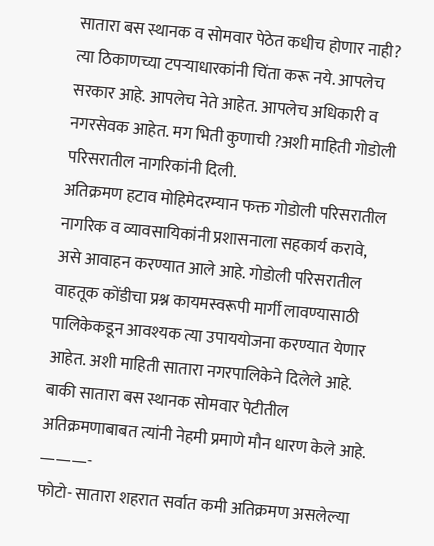सातारा बस स्थानक व सोमवार पेठेत कधीच होणार नाही? त्या ठिकाणच्या टपऱ्याधारकांनी चिंता करू नये. आपलेच सरकार आहे. आपलेच नेते आहेत. आपलेच अधिकारी व नगरसेवक आहेत. मग भिती कुणाची ?अशी माहिती गोडोली परिसरातील नागरिकांनी दिली.
अतिक्रमण हटाव मोहिमेदरम्यान फक्त गोडोली परिसरातील नागरिक व व्यावसायिकांनी प्रशासनाला सहकार्य करावे, असे आवाहन करण्यात आले आहे. गोडोली परिसरातील वाहतूक कोंडीचा प्रश्न कायमस्वरूपी मार्गी लावण्यासाठी पालिकेकडून आवश्यक त्या उपाययोजना करण्यात येणार आहेत. अशी माहिती सातारा नगरपालिकेने दिलेले आहे. बाकी सातारा बस स्थानक सोमवार पेटीतील अतिक्रमणाबाबत त्यांनी नेहमी प्रमाणे मौन धारण केले आहे.
———-
फोटो- सातारा शहरात सर्वात कमी अतिक्रमण असलेल्या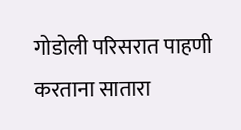गोडोली परिसरात पाहणी करताना सातारा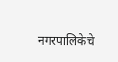नगरपालिकेचे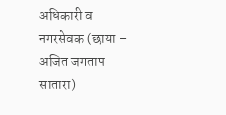अधिकारी व नगरसेवक (छाया – अजित जगताप सातारा)